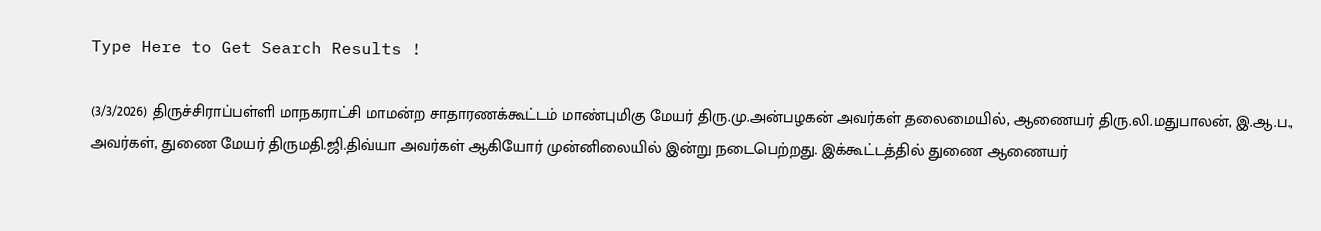Type Here to Get Search Results !

(3/3/2026) திருச்சிராப்பள்ளி மாநகராட்சி மாமன்ற சாதாரணக்கூட்டம் மாண்புமிகு மேயர் திரு.மு.அன்பழகன் அவர்கள் தலைமையில், ஆணையர் திரு.லி.மதுபாலன், இ.ஆ.ப., அவர்கள், துணை மேயர் திருமதி.ஜி.திவ்யா அவர்கள் ஆகியோர் முன்னிலையில் இன்று நடைபெற்றது. இக்கூட்டத்தில் துணை ஆணையர்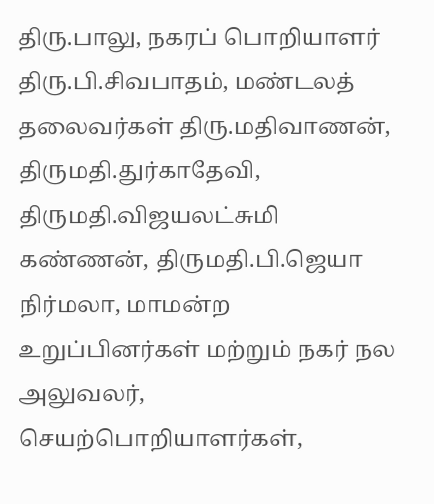திரு.பாலு, நகரப் பொறியாளர் திரு.பி.சிவபாதம், மண்டலத் தலைவர்கள் திரு.மதிவாணன், திருமதி.துர்காதேவி, திருமதி.விஜயலட்சுமி கண்ணன், திருமதி.பி.ஜெயா நிர்மலா, மாமன்ற உறுப்பினர்கள் மற்றும் நகர் நல அலுவலர், செயற்பொறியாளர்கள்,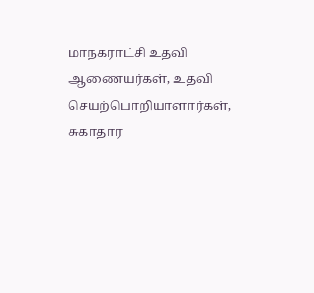மாநகராட்சி உதவி ஆணையர்கள், உதவி செயற்பொறியாளார்கள், சுகாதார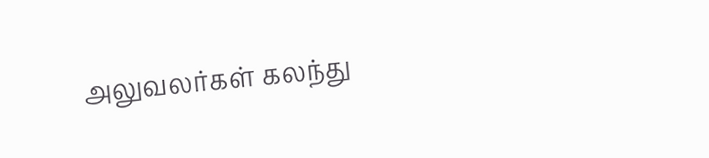அலுவலர்கள் கலந்து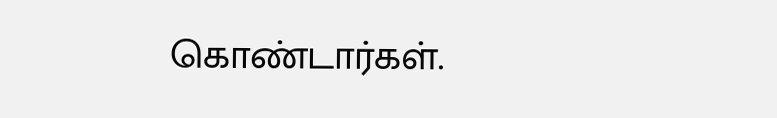கொண்டார்கள்.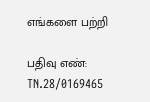எங்களை பற்றி

பதிவு எண்: TN.28/0169465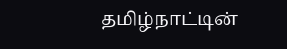தமிழ்நாட்டின்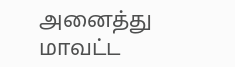அனைத்து மாவட்ட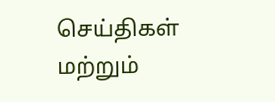செய்திகள் மற்றும்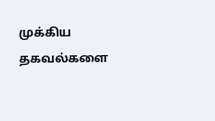முக்கிய தகவல்களை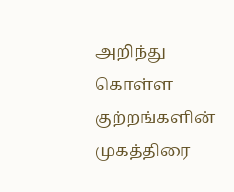அறிந்து கொள்ள குற்றங்களின் முகத்திரை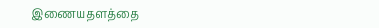இணையதளத்தை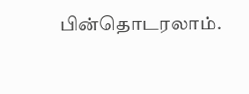பின்தொடரலாம்.